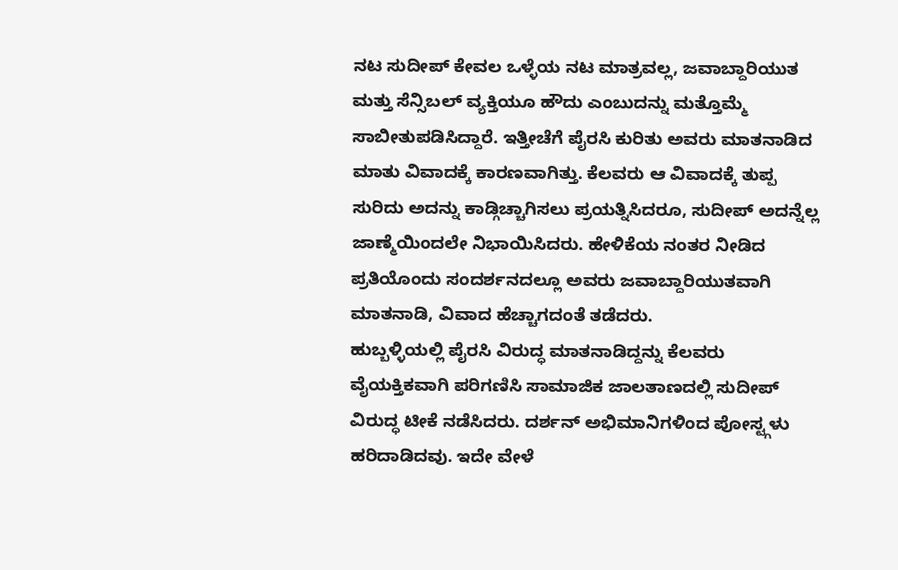ನಟ ಸುದೀಪ್ ಕೇವಲ ಒಳ್ಳೆಯ ನಟ ಮಾತ್ರವಲ್ಲ, ಜವಾಬ್ದಾರಿಯುತ ಮತ್ತು ಸೆನ್ಸಿಬಲ್ ವ್ಯಕ್ತಿಯೂ ಹೌದು ಎಂಬುದನ್ನು ಮತ್ತೊಮ್ಮೆ ಸಾಬೀತುಪಡಿಸಿದ್ದಾರೆ. ಇತ್ತೀಚೆಗೆ ಪೈರಸಿ ಕುರಿತು ಅವರು ಮಾತನಾಡಿದ ಮಾತು ವಿವಾದಕ್ಕೆ ಕಾರಣವಾಗಿತ್ತು. ಕೆಲವರು ಆ ವಿವಾದಕ್ಕೆ ತುಪ್ಪ ಸುರಿದು ಅದನ್ನು ಕಾಡ್ಗಿಚ್ಚಾಗಿಸಲು ಪ್ರಯತ್ನಿಸಿದರೂ, ಸುದೀಪ್ ಅದನ್ನೆಲ್ಲ ಜಾಣ್ಮೆಯಿಂದಲೇ ನಿಭಾಯಿಸಿದರು. ಹೇಳಿಕೆಯ ನಂತರ ನೀಡಿದ ಪ್ರತಿಯೊಂದು ಸಂದರ್ಶನದಲ್ಲೂ ಅವರು ಜವಾಬ್ದಾರಿಯುತವಾಗಿ ಮಾತನಾಡಿ, ವಿವಾದ ಹೆಚ್ಚಾಗದಂತೆ ತಡೆದರು.
ಹುಬ್ಬಳ್ಳಿಯಲ್ಲಿ ಪೈರಸಿ ವಿರುದ್ಧ ಮಾತನಾಡಿದ್ದನ್ನು ಕೆಲವರು ವೈಯಕ್ತಿಕವಾಗಿ ಪರಿಗಣಿಸಿ ಸಾಮಾಜಿಕ ಜಾಲತಾಣದಲ್ಲಿ ಸುದೀಪ್ ವಿರುದ್ಧ ಟೀಕೆ ನಡೆಸಿದರು. ದರ್ಶನ್ ಅಭಿಮಾನಿಗಳಿಂದ ಪೋಸ್ಟ್ಗಳು ಹರಿದಾಡಿದವು. ಇದೇ ವೇಳೆ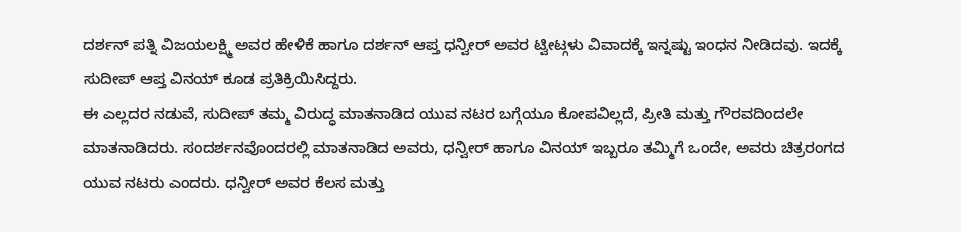ದರ್ಶನ್ ಪತ್ನಿ ವಿಜಯಲಕ್ಷ್ಮಿ ಅವರ ಹೇಳಿಕೆ ಹಾಗೂ ದರ್ಶನ್ ಆಪ್ತ ಧನ್ವೀರ್ ಅವರ ಟ್ವೀಟ್ಗಳು ವಿವಾದಕ್ಕೆ ಇನ್ನಷ್ಟು ಇಂಧನ ನೀಡಿದವು. ಇದಕ್ಕೆ ಸುದೀಪ್ ಆಪ್ತ ವಿನಯ್ ಕೂಡ ಪ್ರತಿಕ್ರಿಯಿಸಿದ್ದರು.
ಈ ಎಲ್ಲದರ ನಡುವೆ, ಸುದೀಪ್ ತಮ್ಮ ವಿರುದ್ಧ ಮಾತನಾಡಿದ ಯುವ ನಟರ ಬಗ್ಗೆಯೂ ಕೋಪವಿಲ್ಲದೆ, ಪ್ರೀತಿ ಮತ್ತು ಗೌರವದಿಂದಲೇ ಮಾತನಾಡಿದರು. ಸಂದರ್ಶನವೊಂದರಲ್ಲಿ ಮಾತನಾಡಿದ ಅವರು, ಧನ್ವೀರ್ ಹಾಗೂ ವಿನಯ್ ಇಬ್ಬರೂ ತಮ್ಮಿಗೆ ಒಂದೇ, ಅವರು ಚಿತ್ರರಂಗದ ಯುವ ನಟರು ಎಂದರು. ಧನ್ವೀರ್ ಅವರ ಕೆಲಸ ಮತ್ತು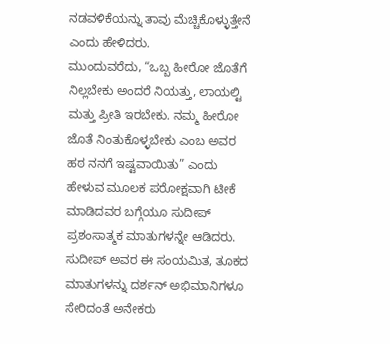ನಡವಳಿಕೆಯನ್ನು ತಾವು ಮೆಚ್ಚಿಕೊಳ್ಳುತ್ತೇನೆ ಎಂದು ಹೇಳಿದರು.
ಮುಂದುವರೆದು, “ಒಬ್ಬ ಹೀರೋ ಜೊತೆಗೆ ನಿಲ್ಲಬೇಕು ಅಂದರೆ ನಿಯತ್ತು, ಲಾಯಲ್ಟಿ ಮತ್ತು ಪ್ರೀತಿ ಇರಬೇಕು. ನಮ್ಮ ಹೀರೋ ಜೊತೆ ನಿಂತುಕೊಳ್ಳಬೇಕು ಎಂಬ ಅವರ ಹಠ ನನಗೆ ಇಷ್ಟವಾಯಿತು” ಎಂದು ಹೇಳುವ ಮೂಲಕ ಪರೋಕ್ಷವಾಗಿ ಟೀಕೆ ಮಾಡಿದವರ ಬಗ್ಗೆಯೂ ಸುದೀಪ್ ಪ್ರಶಂಸಾತ್ಮಕ ಮಾತುಗಳನ್ನೇ ಆಡಿದರು.
ಸುದೀಪ್ ಅವರ ಈ ಸಂಯಮಿತ, ತೂಕದ ಮಾತುಗಳನ್ನು ದರ್ಶನ್ ಅಭಿಮಾನಿಗಳೂ ಸೇರಿದಂತೆ ಅನೇಕರು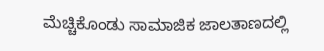ಮೆಚ್ಚಿಕೊಂಡು ಸಾಮಾಜಿಕ ಜಾಲತಾಣದಲ್ಲಿ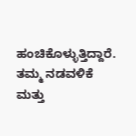ಹಂಚಿಕೊಳ್ಳುತ್ತಿದ್ದಾರೆ. ತಮ್ಮ ನಡವಳಿಕೆ ಮತ್ತು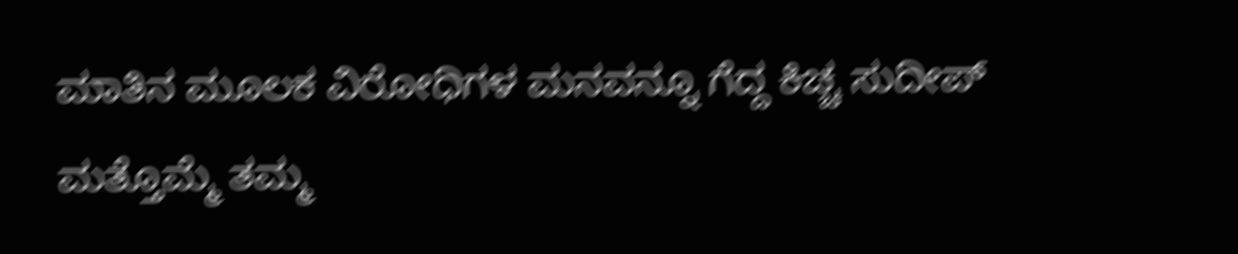ಮಾತಿನ ಮೂಲಕ ವಿರೋಧಿಗಳ ಮನವನ್ನೂ ಗೆದ್ದ ಕಿಚ್ಚ ಸುದೀಪ್ ಮತ್ತೊಮ್ಮೆ ತಮ್ಮ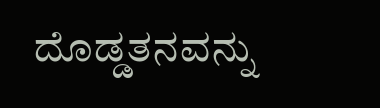ದೊಡ್ಡತನವನ್ನು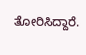ತೋರಿಸಿದ್ದಾರೆ.